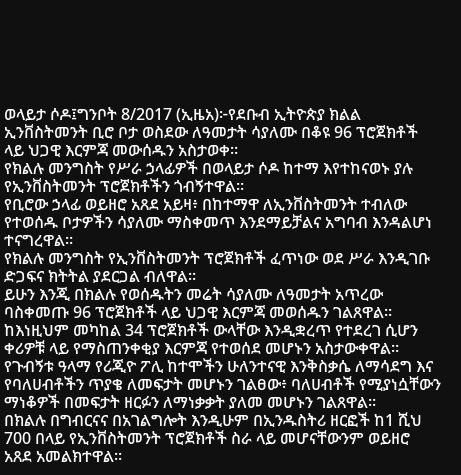ወላይታ ሶዶ፤ግንቦት 8/2017 (ኢዜአ)፦የደቡብ ኢትዮጵያ ክልል ኢንቨስትመንት ቢሮ ቦታ ወስደው ለዓመታት ሳያለሙ በቆዩ 96 ፕሮጀክቶች ላይ ህጋዊ እርምጃ መውሰዱን አስታወቀ።
የክልሉ መንግስት የሥራ ኃላፊዎች በወላይታ ሶዶ ከተማ እየተከናወኑ ያሉ የኢንቨስትመንት ፕሮጀክቶችን ጎብኝተዋል።
የቢሮው ኃላፊ ወይዘሮ አጸደ አይዛ፥ በከተማዋ ለኢንቨስትመንት ተብለው የተወሰዱ ቦታዎችን ሳያለሙ ማስቀመጥ እንደማይቻልና አግባብ እንዳልሆነ ተናግረዋል።
የክልሉ መንግስት የኢንቨስትመንት ፕሮጀክቶች ፈጥነው ወደ ሥራ እንዲገቡ ድጋፍና ክትትል ያደርጋል ብለዋል።
ይሁን እንጂ በክልሉ የወሰዱትን መሬት ሳያለሙ ለዓመታት አጥረው ባስቀመጡ 96 ፕሮጀክቶች ላይ ህጋዊ እርምጃ መወሰዱን ገልጸዋል።
ከእነዚህም መካከል 34 ፕሮጀክቶች ውላቸው እንዲቋረጥ የተደረገ ሲሆን ቀሪዎቹ ላይ የማስጠንቀቂያ እርምጃ የተወሰደ መሆኑን አስታውቀዋል።
የጉብኝቱ ዓላማ የሪጂዮ ፖሊ ከተሞችን ሁለንተናዊ እንቅስቃሴ ለማሳደግ እና የባለሀብቶችን ጥያቄ ለመፍታት መሆኑን ገልፀው፥ ባለሀብቶች የሚያነሷቸውን ማነቆዎች በመፍታት ዘርፉን ለማነቃቃት ያለመ መሆኑን ገልጸዋል።
በክልሉ በግብርናና በአገልግሎት እንዲሁም በኢንዱስትሪ ዘርፎች ከ1 ሺህ 700 በላይ የኢንቨስትመንት ፕሮጀክቶች ስራ ላይ መሆናቸውንም ወይዘሮ አጸደ አመልክተዋል።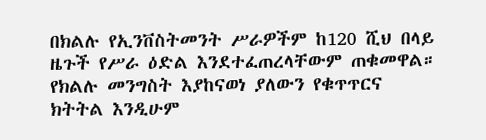በክልሉ የኢንቨስትመንት ሥራዎችም ከ120 ሺህ በላይ ዜጉች የሥራ ዕድል እንደተፈጠረላቸውም ጠቁመዋል።
የክልሉ መንግስት እያከናወነ ያለውን የቁጥጥርና ክትትል እንዲሁም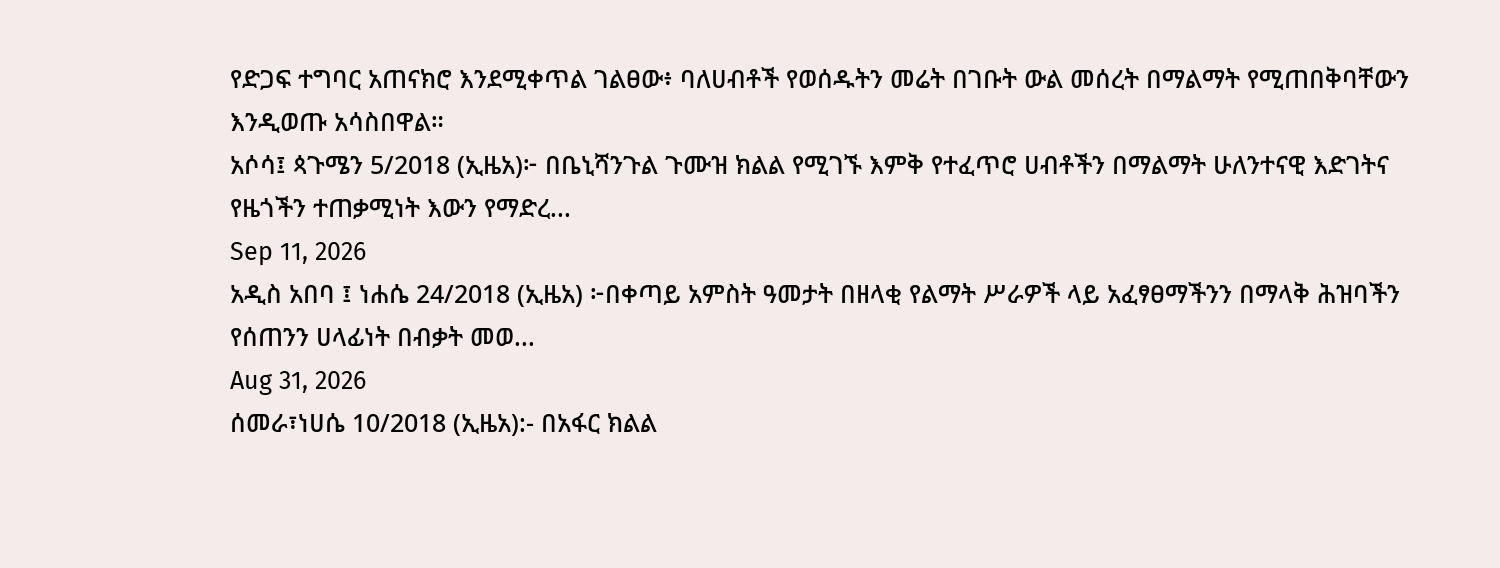የድጋፍ ተግባር አጠናክሮ እንደሚቀጥል ገልፀው፥ ባለሀብቶች የወሰዱትን መሬት በገቡት ውል መሰረት በማልማት የሚጠበቅባቸውን እንዲወጡ አሳስበዋል።
አሶሳ፤ ጳጉሜን 5/2018 (ኢዜአ)፦ በቤኒሻንጉል ጉሙዝ ክልል የሚገኙ እምቅ የተፈጥሮ ሀብቶችን በማልማት ሁለንተናዊ እድገትና የዜጎችን ተጠቃሚነት እውን የማድረ...
Sep 11, 2026
አዲስ አበባ ፤ ነሐሴ 24/2018 (ኢዜአ) ፦በቀጣይ አምስት ዓመታት በዘላቂ የልማት ሥራዎች ላይ አፈፃፀማችንን በማላቅ ሕዝባችን የሰጠንን ሀላፊነት በብቃት መወ...
Aug 31, 2026
ሰመራ፣ነሀሴ 10/2018 (ኢዜአ):- በአፋር ክልል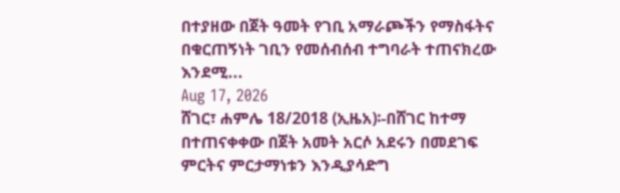በተያዘው በጀት ዓመት የገቢ አማራጮችን የማስፋትና በቁርጠኝነት ገቢን የመሰብሰብ ተግባራት ተጠናክረው እንደሚ...
Aug 17, 2026
ሸገር፣ ሐምሌ 18/2018 (ኢዜአ)፡-በሸገር ከተማ በተጠናቀቀው በጀት አመት አርሶ አደሩን በመደገፍ ምርትና ምርታማነቱን እንዲያሳድግ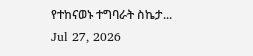የተከናወኑ ተግባራት ስኬታ...
Jul 27, 2026